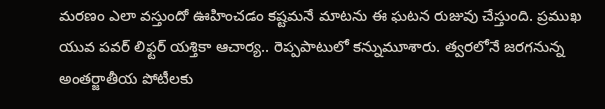మరణం ఎలా వస్తుందో ఊహించడం కష్టమనే మాటను ఈ ఘటన రుజువు చేస్తుంది. ప్రముఖ యువ పవర్ లిఫ్టర్ యశ్తికా ఆచార్య.. రెప్పపాటులో కన్నుమూశారు. త్వరలోనే జరగనున్న అంతర్జాతీయ పోటీలకు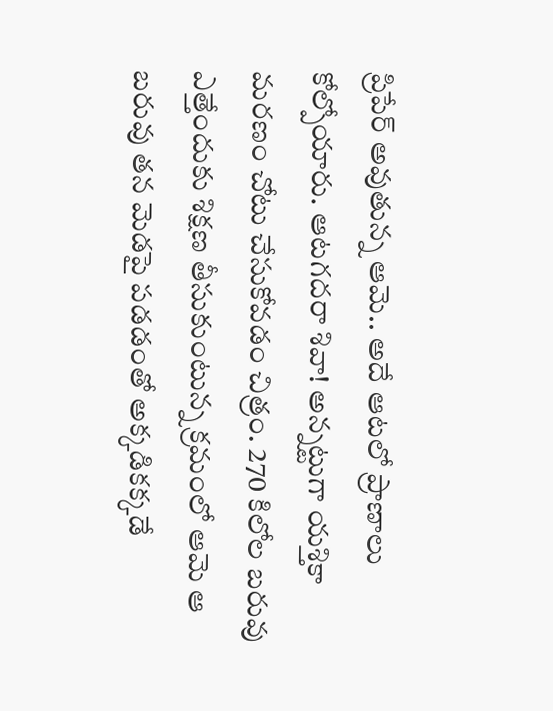ప్రిపేర్ అవుతున్న ఆమె.. అదే ఆటలో ప్రాణాలు కోల్పోయారు. ఆటగదరా శివా! అన్నట్టుగా యశ్తికా మరణం చోటు చేసుకోవడం చిత్రం. 270 కిలోల బరువు ఎత్తేందుకు శిక్షణ తీసుకుంటున్న క్రమంలో ఆమె ఆ బరువు తన మెడపై పడడంతో అక్కడికక్కడే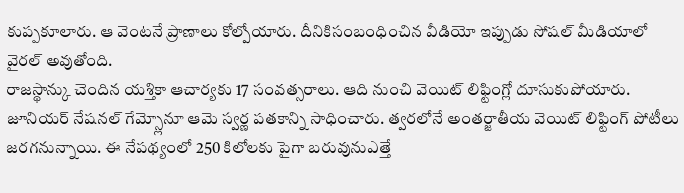కుప్పకూలారు. ఆ వెంటనే ప్రాణాలు కోల్పోయారు. దీనికిసంబంధించిన వీడియో ఇప్పుడు సోషల్ మీడియాలో వైరల్ అవుతోంది.
రాజస్థాన్కు చెందిన యశ్తికా ఆచార్యకు 17 సంవత్సరాలు. ఆది నుంచి వెయిట్ లిఫ్టింగ్లో దూసుకుపోయారు. జూనియర్ నేషనల్ గేమ్స్లోనూ ఆమె స్వర్ణ పతకాన్ని సాధించారు. త్వరలోనే అంతర్జాతీయ వెయిట్ లిఫ్టింగ్ పోటీలు జరగనున్నాయి. ఈ నేపథ్యంలో 250 కిలోలకు పైగా బరువునుఎత్తే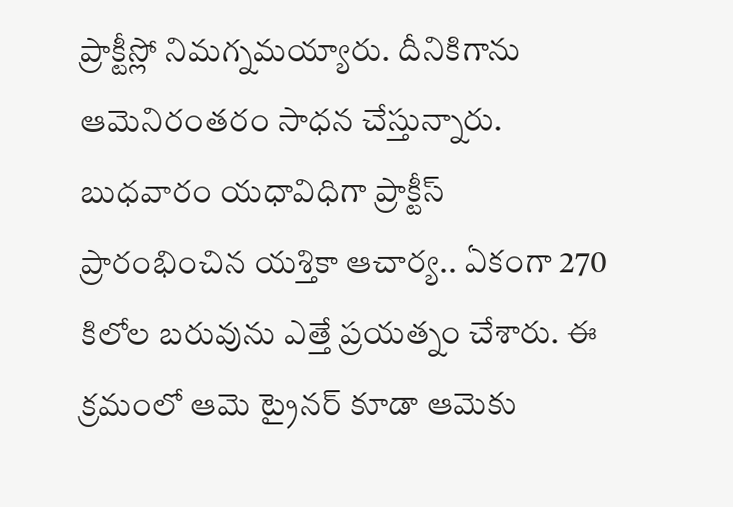ప్రాక్టీస్లో నిమగ్నమయ్యారు. దీనికిగాను ఆమెనిరంతరం సాధన చేస్తున్నారు. బుధవారం యధావిధిగా ప్రాక్టీస్ ప్రారంభించిన యశ్తికా ఆచార్య.. ఏకంగా 270 కిలోల బరువును ఎత్తే ప్రయత్నం చేశారు. ఈ క్రమంలో ఆమె ట్రైనర్ కూడా ఆమెకు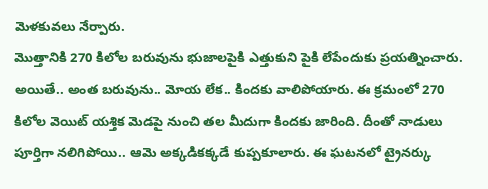మెళకువలు నేర్పారు.
మొత్తానికి 270 కిలోల బరువును భుజాలపైకి ఎత్తుకుని పైకి లేపేందుకు ప్రయత్నించారు. అయితే.. అంత బరువును.. మోయ లేక.. కిందకు వాలిపోయారు. ఈ క్రమంలో 270 కిలోల వెయిట్ యశ్తిక మెడపై నుంచి తల మీదుగా కిందకు జారింది. దీంతో నాడులు పూర్తిగా నలిగిపోయి.. ఆమె అక్కడికక్కడే కుప్పకూలారు. ఈ ఘటనలో ట్రైనర్కు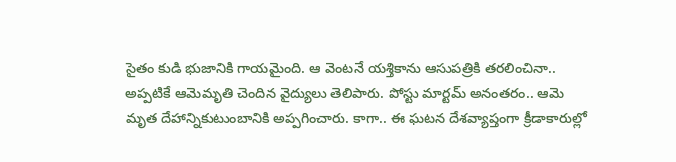సైతం కుడి భుజానికి గాయమైంది. ఆ వెంటనే యశ్తికాను ఆసుపత్రికి తరలించినా.. అప్పటికే ఆమెమృతి చెందిన వైద్యులు తెలిపారు. పోస్టు మార్టమ్ అనంతరం.. ఆమె మృత దేహాన్నికుటుంబానికి అప్పగించారు. కాగా.. ఈ ఘటన దేశవ్యాప్తంగా క్రీడాకారుల్లో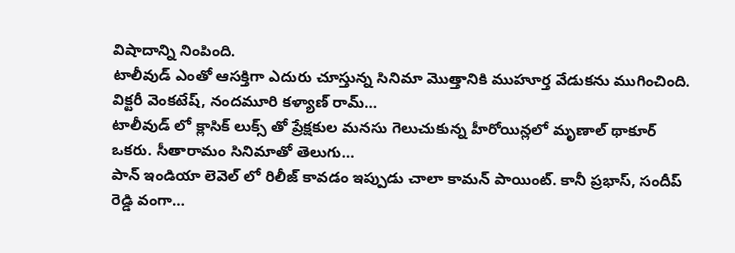విషాదాన్ని నింపింది.
టాలీవుడ్ ఎంతో ఆసక్తిగా ఎదురు చూస్తున్న సినిమా మొత్తానికి ముహూర్త వేడుకను ముగించింది. విక్టరీ వెంకటేష్, నందమూరి కళ్యాణ్ రామ్…
టాలీవుడ్ లో క్లాసిక్ లుక్స్ తో ప్రేక్షకుల మనసు గెలుచుకున్న హీరోయిన్లలో మృణాల్ థాకూర్ ఒకరు. సీతారామం సినిమాతో తెలుగు…
పాన్ ఇండియా లెవెల్ లో రిలీజ్ కావడం ఇప్పుడు చాలా కామన్ పాయింట్. కానీ ప్రభాస్, సందీప్ రెడ్డి వంగా…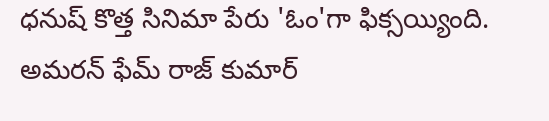ధనుష్ కొత్త సినిమా పేరు 'ఓం'గా ఫిక్సయ్యింది. అమరన్ ఫేమ్ రాజ్ కుమార్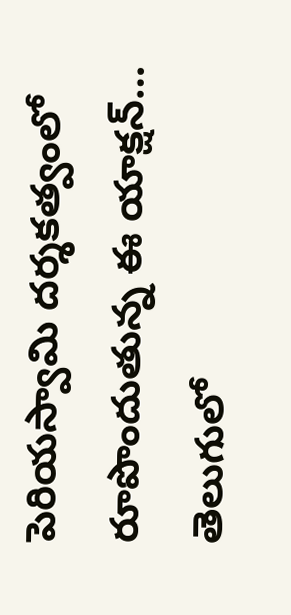పెరియస్వామి దర్శకత్వంలో రూపొందుతున్న ఈ యాక్షన్…
తెలుగులో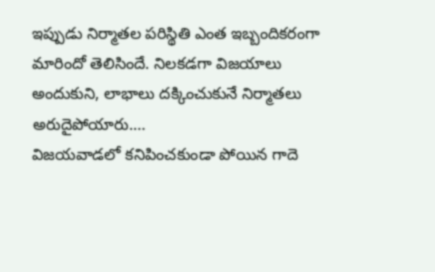ఇప్పుడు నిర్మాతల పరిస్థితి ఎంత ఇబ్బందికరంగా మారిందో తెలిసిందే. నిలకడగా విజయాలు అందుకుని, లాభాలు దక్కించుకునే నిర్మాతలు అరుదైపోయారు.…
విజయవాడలో కనిపించకుండా పోయిన గాదె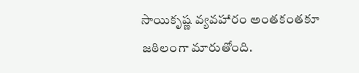సాయికృష్ణ వ్యవహారం అంతకంతకూ జఠిలంగా మారుతోంది.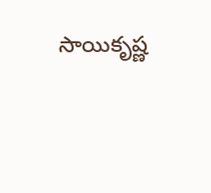సాయికృష్ణ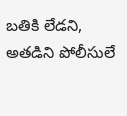బతికి లేడని, అతడిని పోలీసులే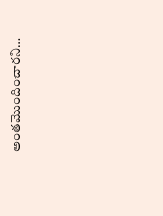అంతమొందించారని…